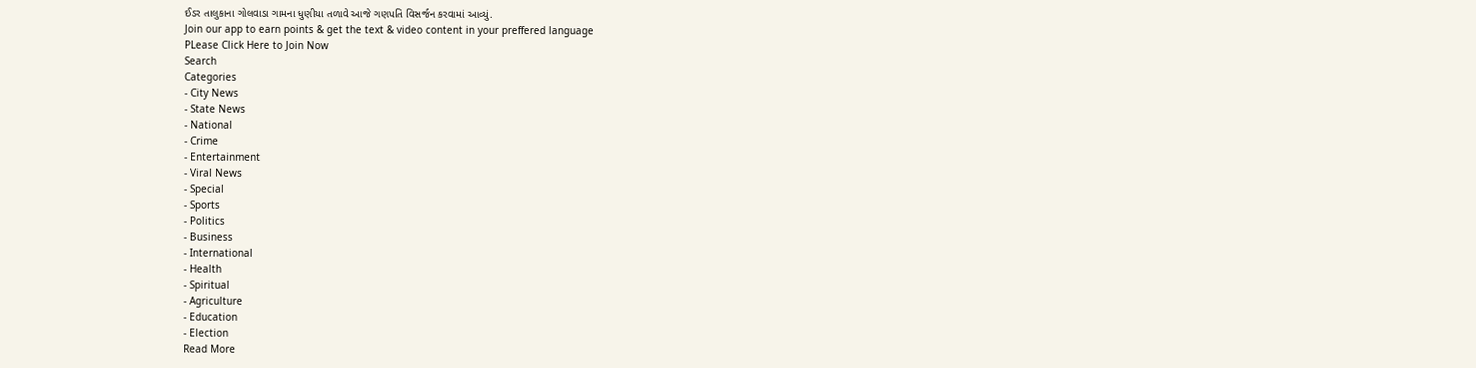ઈડર તાલુકાના ગોલવાડા ગામના ધુણીયા તળાવે આજે ગણપતિ વિસર્જન કરવામાં આવ્યું.
Join our app to earn points & get the text & video content in your preffered language
PLease Click Here to Join Now
Search
Categories
- City News
- State News
- National
- Crime
- Entertainment
- Viral News
- Special
- Sports
- Politics
- Business
- International
- Health
- Spiritual
- Agriculture
- Education
- Election
Read More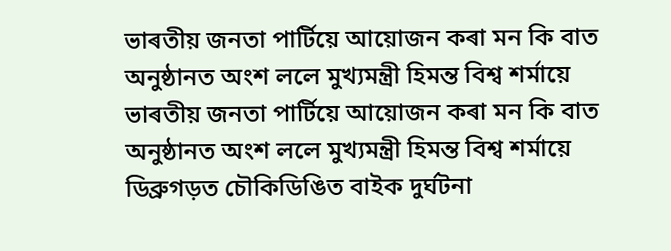ভাৰতীয় জনতা পাৰ্টিয়ে আয়োজন কৰা মন কি বাত অনুষ্ঠানত অংশ ললে মুখ্যমন্ত্ৰী হিমন্ত বিশ্ব শৰ্মায়ে
ভাৰতীয় জনতা পাৰ্টিয়ে আয়োজন কৰা মন কি বাত অনুষ্ঠানত অংশ ললে মুখ্যমন্ত্ৰী হিমন্ত বিশ্ব শৰ্মায়ে
ডিব্ৰুগড়ত চৌকিডিঙিত বাইক দুৰ্ঘটনা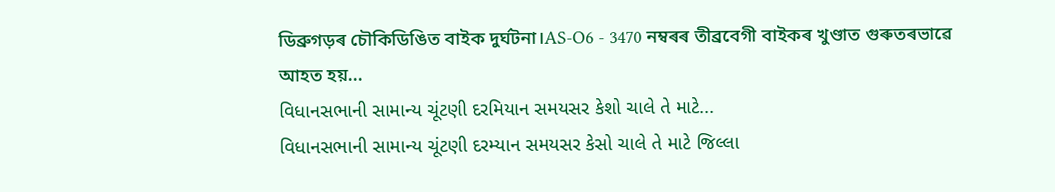ডিব্ৰুগড়ৰ চৌকিডিঙিত বাইক দুৰ্ঘটনা।AS-O6 - 3470 নম্বৰৰ তীব্ৰবেগী বাইকৰ খুণ্ডাত গুৰুতৰভাৱে আহত হয়...
વિધાનસભાની સામાન્ય ચૂંટણી દરમિયાન સમયસર કેશો ચાલે તે માટે...
વિધાનસભાની સામાન્ય ચૂંટણી દરમ્યાન સમયસર કેસો ચાલે તે માટે જિલ્લા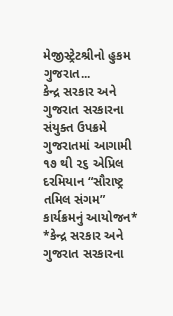મેજીસ્ટ્રેટશ્રીનો હુકમ
ગુજરાત...
કેન્દ્ર સરકાર અને ગુજરાત સરકારના સંયુક્ત ઉપક્રમે ગુજરાતમાં આગામી ૧૭ થી ૨૬ એપ્રિલ દરમિયાન “સૌરાષ્ટ્ર તમિલ સંગમ” કાર્યક્રમનું આયોજન*
*કેન્દ્ર સરકાર અને ગુજરાત સરકારના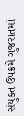સંયુક્ત ઉપક્રમે ગુજરાતમાં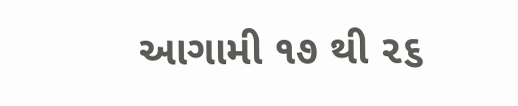આગામી ૧૭ થી ૨૬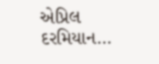એપ્રિલ દરમિયાન...